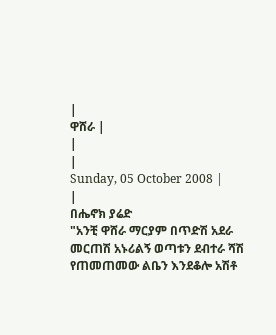|
ዋሸራ |
|
|
Sunday, 05 October 2008 |
|
በሔኖክ ያሬድ
"አንቺ ዋሸራ ማርያም በጥድሽ አደራ መርጠሽ አኑሪልኝ ወጣቱን ደብተራ ሻሽ የጠመጠመው ልቤን እንደቆሎ አሽቶ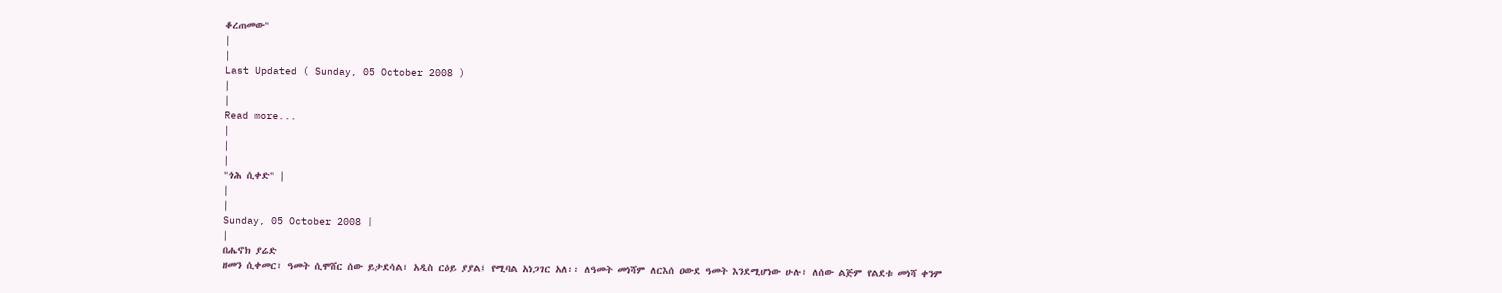ቆረጠመው"
|
|
Last Updated ( Sunday, 05 October 2008 )
|
|
Read more...
|
|
|
"ጎሕ ሲቀድ" |
|
|
Sunday, 05 October 2008 |
|
በሔኖክ ያሬድ
ዘመን ሲቀመር፣ ዓመት ሲሞሸር ሰው ይታደሳል፣ አዲስ ርዕይ ያያል፤ የሚባል አነጋገር አለ፡፡ ለዓመት መነሻም ለርእሰ ዐውደ ዓመት እንደሚሆነው ሁሉ፣ ለሰው ልጅም የልደቱ መነሻ ቀንም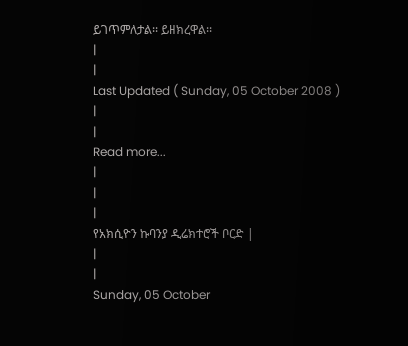ይገጥምለታል፡፡ ይዘክረዋል፡፡
|
|
Last Updated ( Sunday, 05 October 2008 )
|
|
Read more...
|
|
|
የአክሲዮን ኩባንያ ዲሬክተሮች ቦርድ |
|
|
Sunday, 05 October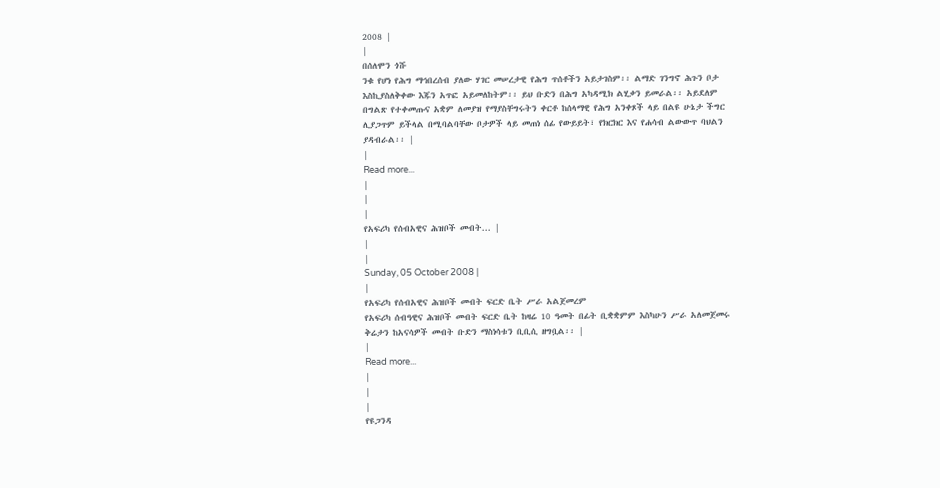2008 |
|
በሰለሞን ጎሹ
ንቁ የሆነ የሕግ ማኅበረሰብ ያለው ሃገር መሠረታዊ የሕግ ጥሰቶችን አይታገስም፡፡ ልማድ ገንግኖ ሕጉን ቦታ እስኪያስለቅቀው እጁን አጥፎ አይመለከትም፡፡ ይህ ቡድን በሕግ አካዳሚክ ልሂቃን ይመራል፡፡ አይደለም በግልጽ የተቀመጡና አቋም ለመያዝ የማያስቸግሩትን ቀርቶ ከሰላማዊ የሕግ አንቀጾች ላይ በልዩ ሁኔታ ችግር ሊያጋጥም ይችላል በሚባልባቸው ቦታዎች ላይ መጠነ ሰፊ የውይይት፣ የክርክር እና የሐሳብ ልውውጥ ባህልን ያዳብራል፡፡ |
|
Read more...
|
|
|
የአፍሪካ የሰብአዊና ሕዝቦች መብት... |
|
|
Sunday, 05 October 2008 |
|
የአፍሪካ የሰብአዊና ሕዝቦች መብት ፍርድ ቤት ሥራ አልጀመረም
የአፍሪካ ሰብዓዊና ሕዝቦች መብት ፍርድ ቤት ከዛሬ 10 ዓመት በፊት ቢቋቋምም እስካሁን ሥራ አለመጀመሩ ቅሬታን ከአናሳዎች መብት ቡድን ማስነሳቱን ቢቢሲ ዘግቧል፡፡ |
|
Read more...
|
|
|
የዩጋንዳ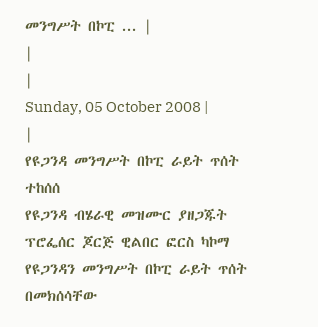መንግሥት በኮፒ ... |
|
|
Sunday, 05 October 2008 |
|
የዩጋንዳ መንግሥት በኮፒ ራይት ጥሰት ተከሰሰ
የዩጋንዳ ብሄራዊ መዝሙር ያዘጋጁት ፕሮፌሰር ጆርጅ ዊልበር ፎርስ ካኮማ የዩጋንዳን መንግሥት በኮፒ ራይት ጥሰት በመክሰሳቸው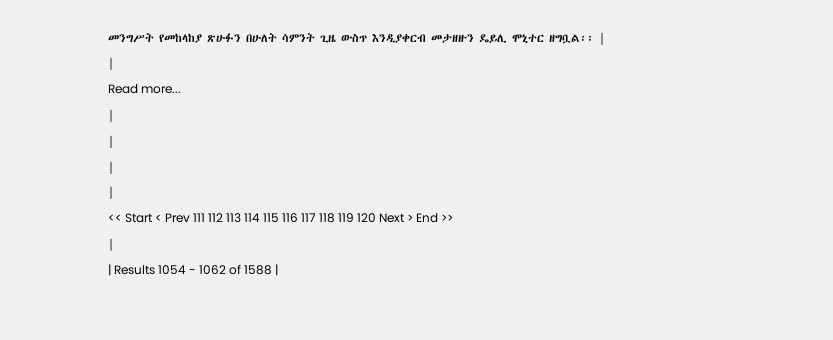መንግሥት የመከላከያ ጽሁፉን በሁለት ሳምንት ጊዜ ውስጥ እንዲያቀርብ መታዘዙን ዴይሊ ሞኒተር ዘግቧል፡፡ |
|
Read more...
|
|
|
|
<< Start < Prev 111 112 113 114 115 116 117 118 119 120 Next > End >>
|
| Results 1054 - 1062 of 1588 |